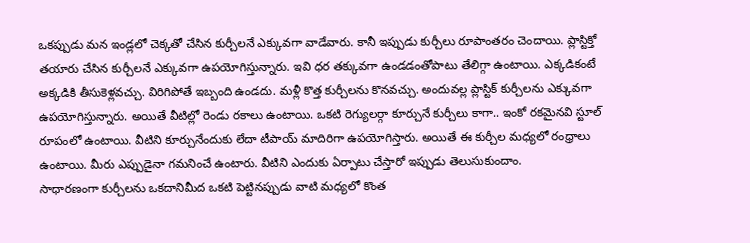ఒకప్పుడు మన ఇండ్లలో చెక్కతో చేసిన కుర్చీలనే ఎక్కువగా వాడేవారు. కానీ ఇప్పుడు కుర్చీలు రూపాంతరం చెందాయి. ప్లాస్టిక్తో తయారు చేసిన కుర్చీలనే ఎక్కువగా ఉపయోగిస్తున్నారు. ఇవి ధర తక్కువగా ఉండడంతోపాటు తేలిగ్గా ఉంటాయి. ఎక్కడికంటే అక్కడికి తీసుకెళ్లవచ్చు. విరిగిపోతే ఇబ్బంది ఉండదు. మళ్లీ కొత్త కుర్చీలను కొనవచ్చు. అందువల్ల ప్లాస్టిక్ కుర్చీలను ఎక్కువగా ఉపయోగిస్తున్నారు. అయితే వీటిల్లో రెండు రకాలు ఉంటాయి. ఒకటి రెగ్యులర్గా కూర్చునే కుర్చీలు కాగా.. ఇంకో రకమైనవి స్టూల్ రూపంలో ఉంటాయి. వీటిని కూర్చునేందుకు లేదా టీపాయ్ మాదిరిగా ఉపయోగిస్తారు. అయితే ఈ కుర్చీల మధ్యలో రంధ్రాలు ఉంటాయి. మీరు ఎప్పుడైనా గమనించే ఉంటారు. వీటిని ఎందుకు ఏర్పాటు చేస్తారో ఇప్పుడు తెలుసుకుందాం.
సాధారణంగా కుర్చీలను ఒకదానిమీద ఒకటి పెట్టినప్పుడు వాటి మధ్యలో కొంత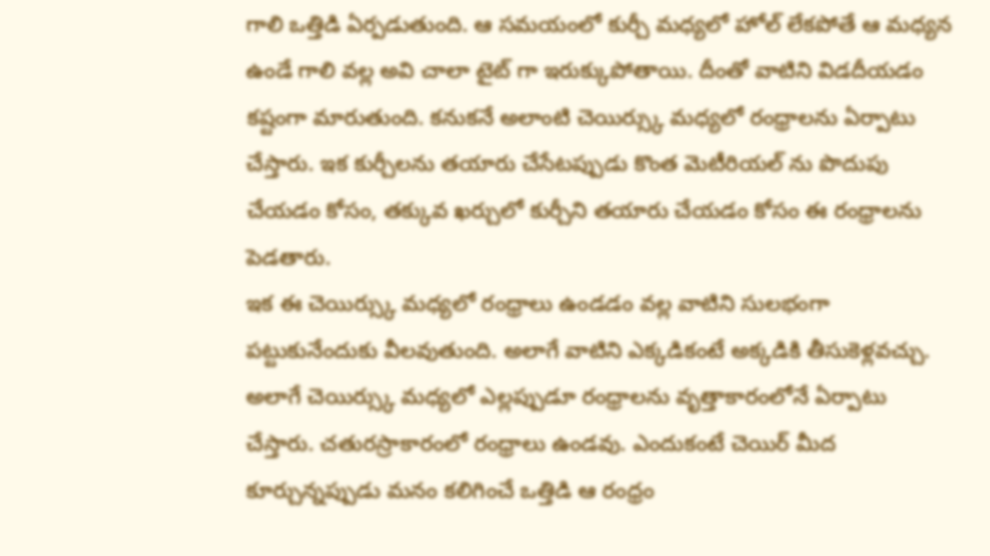గాలి ఒత్తిడి ఏర్పడుతుంది. ఆ సమయంలో కుర్చీ మధ్యలో హోల్ లేకపోతే ఆ మధ్యన ఉండే గాలి వల్ల అవి చాలా టైట్ గా ఇరుక్కుపోతాయి. దీంతో వాటిని విడదీయడం కష్టంగా మారుతుంది. కనుకనే అలాంటి చెయిర్స్కు మధ్యలో రంధ్రాలను ఏర్పాటు చేస్తారు. ఇక కుర్చీలను తయారు చేసేటప్పుడు కొంత మెటీరియల్ ను పొదుపు చేయడం కోసం, తక్కువ ఖర్చులో కుర్చీని తయారు చేయడం కోసం ఈ రంధ్రాలను పెడతారు.
ఇక ఈ చెయిర్స్కు మధ్యలో రంధ్రాలు ఉండడం వల్ల వాటిని సులభంగా పట్టుకునేందుకు వీలవుతుంది. అలాగే వాటిని ఎక్కడికంటే అక్కడికి తీసుకెళ్లవచ్చు. అలాగే చెయిర్స్కు మధ్యలో ఎల్లప్పుడూ రంధ్రాలను వృత్తాకారంలోనే ఏర్పాటు చేస్తారు. చతురస్రాకారంలో రంధ్రాలు ఉండవు. ఎందుకంటే చెయిర్ మీద కూర్చున్నప్పుడు మనం కలిగించే ఒత్తిడి ఆ రంధ్రం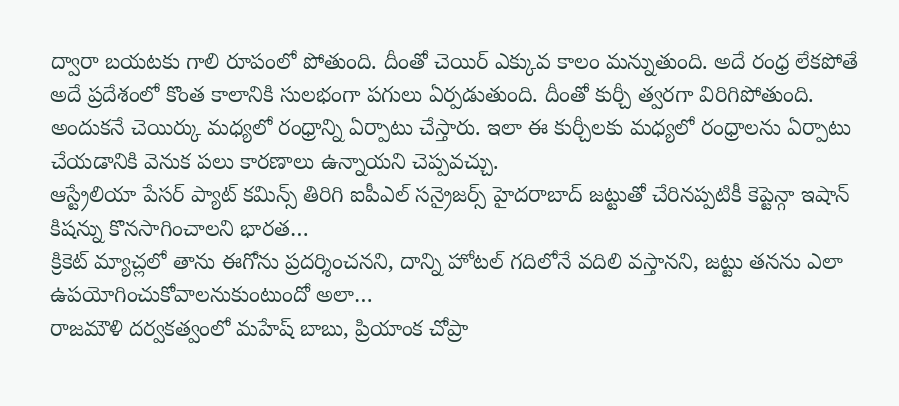ద్వారా బయటకు గాలి రూపంలో పోతుంది. దీంతో చెయిర్ ఎక్కువ కాలం మన్నుతుంది. అదే రంధ్ర లేకపోతే అదే ప్రదేశంలో కొంత కాలానికి సులభంగా పగులు ఏర్పడుతుంది. దీంతో కుర్చీ త్వరగా విరిగిపోతుంది. అందుకనే చెయిర్కు మధ్యలో రంధ్రాన్ని ఏర్పాటు చేస్తారు. ఇలా ఈ కుర్చీలకు మధ్యలో రంధ్రాలను ఏర్పాటు చేయడానికి వెనుక పలు కారణాలు ఉన్నాయని చెప్పవచ్చు.
ఆస్ట్రేలియా పేసర్ ప్యాట్ కమిన్స్ తిరిగి ఐపీఎల్ సన్రైజర్స్ హైదరాబాద్ జట్టుతో చేరినప్పటికీ కెప్టెన్గా ఇషాన్ కిషన్ను కొనసాగించాలని భారత…
క్రికెట్ మ్యాచ్లలో తాను ఈగోను ప్రదర్శించనని, దాన్ని హోటల్ గదిలోనే వదిలి వస్తానని, జట్టు తనను ఎలా ఉపయోగించుకోవాలనుకుంటుందో అలా…
రాజమౌళి దర్వకత్వంలో మహేష్ బాబు, ప్రియాంక చోప్రా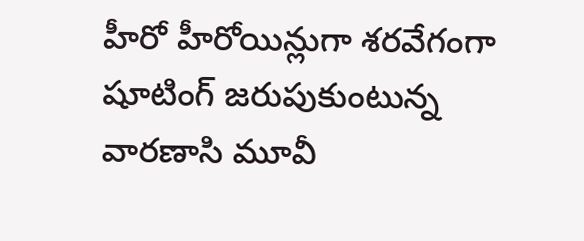హీరో హీరోయిన్లుగా శరవేగంగా షూటింగ్ జరుపుకుంటున్న వారణాసి మూవీ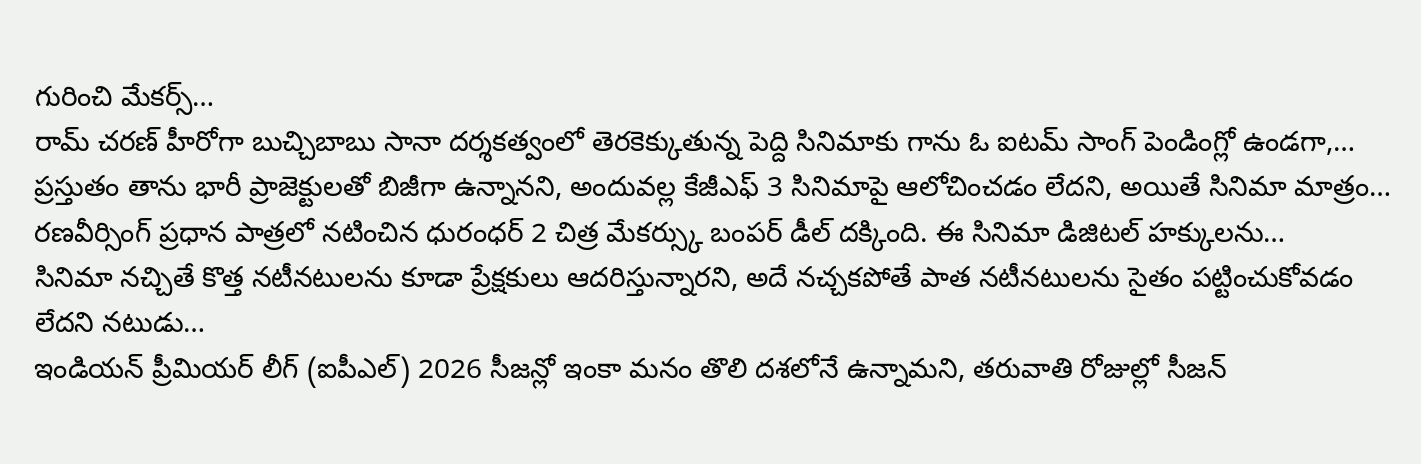గురించి మేకర్స్…
రామ్ చరణ్ హీరోగా బుచ్చిబాబు సానా దర్శకత్వంలో తెరకెక్కుతున్న పెద్ది సినిమాకు గాను ఓ ఐటమ్ సాంగ్ పెండింగ్లో ఉండగా,…
ప్రస్తుతం తాను భారీ ప్రాజెక్టులతో బిజీగా ఉన్నానని, అందువల్ల కేజీఎఫ్ 3 సినిమాపై ఆలోచించడం లేదని, అయితే సినిమా మాత్రం…
రణవీర్సింగ్ ప్రధాన పాత్రలో నటించిన ధురంధర్ 2 చిత్ర మేకర్స్కు బంపర్ డీల్ దక్కింది. ఈ సినిమా డిజిటల్ హక్కులను…
సినిమా నచ్చితే కొత్త నటీనటులను కూడా ప్రేక్షకులు ఆదరిస్తున్నారని, అదే నచ్చకపోతే పాత నటీనటులను సైతం పట్టించుకోవడం లేదని నటుడు…
ఇండియన్ ప్రీమియర్ లీగ్ (ఐపీఎల్) 2026 సీజన్లో ఇంకా మనం తొలి దశలోనే ఉన్నామని, తరువాతి రోజుల్లో సీజన్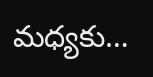మధ్యకు…